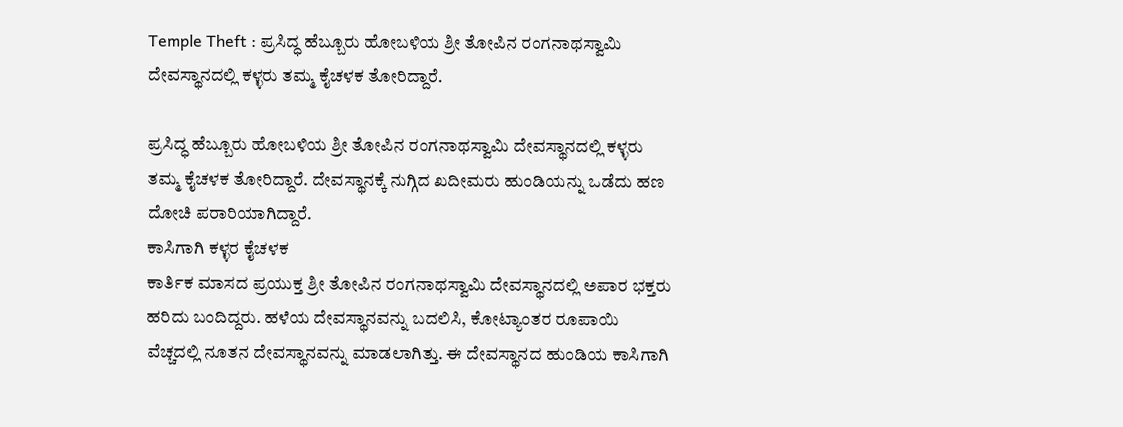Temple Theft : ಪ್ರಸಿದ್ಧ ಹೆಬ್ಬೂರು ಹೋಬಳಿಯ ಶ್ರೀ ತೋಪಿನ ರಂಗನಾಥಸ್ವಾಮಿ ದೇವಸ್ಥಾನದಲ್ಲಿ ಕಳ್ಳರು ತಮ್ಮ ಕೈಚಳಕ ತೋರಿದ್ದಾರೆ.

ಪ್ರಸಿದ್ಧ ಹೆಬ್ಬೂರು ಹೋಬಳಿಯ ಶ್ರೀ ತೋಪಿನ ರಂಗನಾಥಸ್ವಾಮಿ ದೇವಸ್ಥಾನದಲ್ಲಿ ಕಳ್ಳರು ತಮ್ಮ ಕೈಚಳಕ ತೋರಿದ್ದಾರೆ. ದೇವಸ್ಥಾನಕ್ಕೆ ನುಗ್ಗಿದ ಖದೀಮರು ಹುಂಡಿಯನ್ನು ಒಡೆದು ಹಣ ದೋಚಿ ಪರಾರಿಯಾಗಿದ್ದಾರೆ.
ಕಾಸಿಗಾಗಿ ಕಳ್ಳರ ಕೈಚಳಕ
ಕಾರ್ತಿಕ ಮಾಸದ ಪ್ರಯುಕ್ತ ಶ್ರೀ ತೋಪಿನ ರಂಗನಾಥಸ್ವಾಮಿ ದೇವಸ್ಥಾನದಲ್ಲಿ ಅಪಾರ ಭಕ್ತರು ಹರಿದು ಬಂದಿದ್ದರು. ಹಳೆಯ ದೇವಸ್ಥಾನವನ್ನು ಬದಲಿಸಿ, ಕೋಟ್ಯಾಂತರ ರೂಪಾಯಿ ವೆಚ್ಚದಲ್ಲಿ ನೂತನ ದೇವಸ್ಥಾನವನ್ನು ಮಾಡಲಾಗಿತ್ತು. ಈ ದೇವಸ್ಥಾನದ ಹುಂಡಿಯ ಕಾಸಿಗಾಗಿ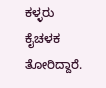ಕಳ್ಳರು ಕೈಚಳಕ ತೋರಿದ್ದಾರೆ.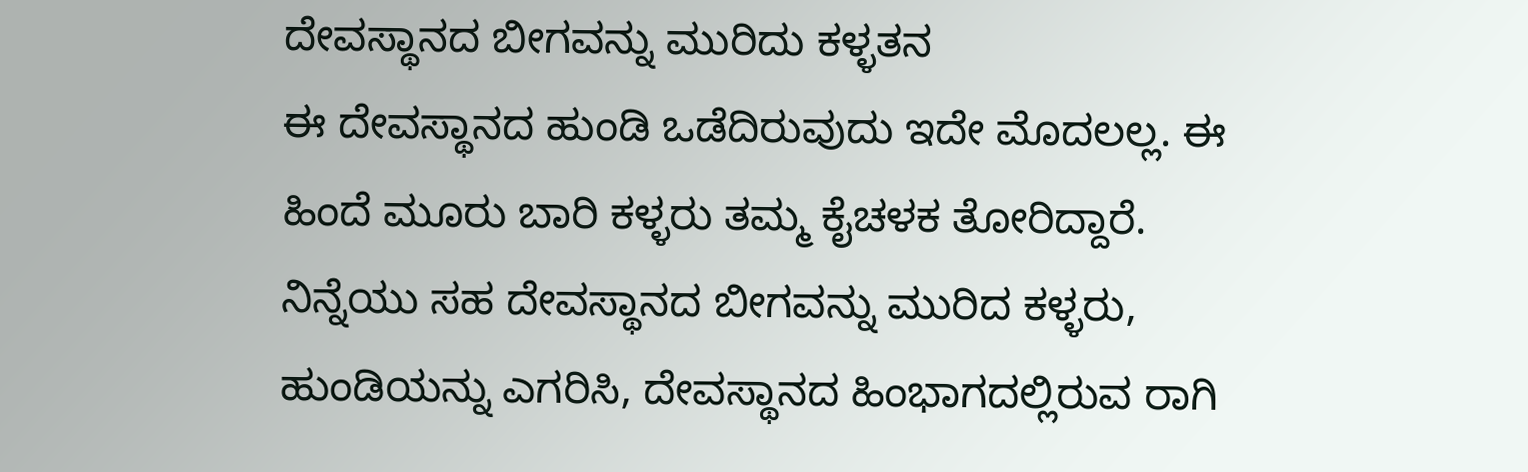ದೇವಸ್ಥಾನದ ಬೀಗವನ್ನು ಮುರಿದು ಕಳ್ಳತನ
ಈ ದೇವಸ್ಥಾನದ ಹುಂಡಿ ಒಡೆದಿರುವುದು ಇದೇ ಮೊದಲಲ್ಲ. ಈ ಹಿಂದೆ ಮೂರು ಬಾರಿ ಕಳ್ಳರು ತಮ್ಮ ಕೈಚಳಕ ತೋರಿದ್ದಾರೆ. ನಿನ್ನೆಯು ಸಹ ದೇವಸ್ಥಾನದ ಬೀಗವನ್ನು ಮುರಿದ ಕಳ್ಳರು, ಹುಂಡಿಯನ್ನು ಎಗರಿಸಿ, ದೇವಸ್ಥಾನದ ಹಿಂಭಾಗದಲ್ಲಿರುವ ರಾಗಿ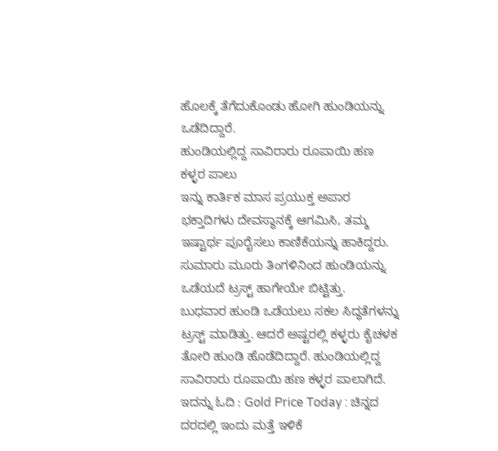ಹೊಲಕ್ಕೆ ತೆಗೆದುಕೊಂಡು ಹೋಗಿ ಹುಂಡಿಯನ್ನು ಒಡೆದಿದ್ದಾರೆ.
ಹುಂಡಿಯಲ್ಲಿದ್ದ ಸಾವಿರಾರು ರೂಪಾಯಿ ಹಣ ಕಳ್ಳರ ಪಾಲು
ಇನ್ನು ಕಾರ್ತಿಕ ಮಾಸ ಪ್ರಯುಕ್ತ ಅಪಾರ ಭಕ್ತಾದಿಗಳು ದೇವಸ್ಥಾನಕ್ಕೆ ಆಗಮಿಸಿ, ತಮ್ಮ ಇಷ್ಟಾರ್ಥ ಪೂರೈಸಲು ಕಾಣಿಕೆಯನ್ನು ಹಾಕಿದ್ದರು. ಸುಮಾರು ಮೂರು ತಿಂಗಳಿನಿಂದ ಹುಂಡಿಯನ್ನು ಒಡೆಯದೆ ಟ್ರಸ್ಟ್ ಹಾಗೇಯೇ ಬಿಟ್ಟಿತ್ತು.
ಬುಧವಾರ ಹುಂಡಿ ಒಡೆಯಲು ಸಕಲ ಸಿದ್ಧತೆಗಳನ್ನು ಟ್ರಸ್ಟ್ ಮಾಡಿತ್ತು. ಆದರೆ ಅಷ್ಟರಲ್ಲಿ ಕಳ್ಳರು ಕೈಚಳಕ ತೋರಿ ಹುಂಡಿ ಹೊಡೆದಿದ್ದಾರೆ. ಹುಂಡಿಯಲ್ಲಿದ್ದ ಸಾವಿರಾರು ರೂಪಾಯಿ ಹಣ ಕಳ್ಳರ ಪಾಲಾಗಿದೆ.
ಇದನ್ನು ಓದಿ : Gold Price Today : ಚಿನ್ನದ ದರದಲ್ಲಿ ಇಂದು ಮತ್ತೆ ಇಳಿಕೆ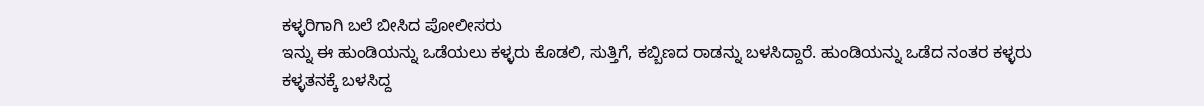ಕಳ್ಳರಿಗಾಗಿ ಬಲೆ ಬೀಸಿದ ಪೋಲೀಸರು
ಇನ್ನು ಈ ಹುಂಡಿಯನ್ನು ಒಡೆಯಲು ಕಳ್ಳರು ಕೊಡಲಿ, ಸುತ್ತಿಗೆ, ಕಬ್ಬಿಣದ ರಾಡನ್ನು ಬಳಸಿದ್ದಾರೆ. ಹುಂಡಿಯನ್ನು ಒಡೆದ ನಂತರ ಕಳ್ಳರು ಕಳ್ಳತನಕ್ಕೆ ಬಳಸಿದ್ದ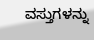ವಸ್ತುಗಳನ್ನು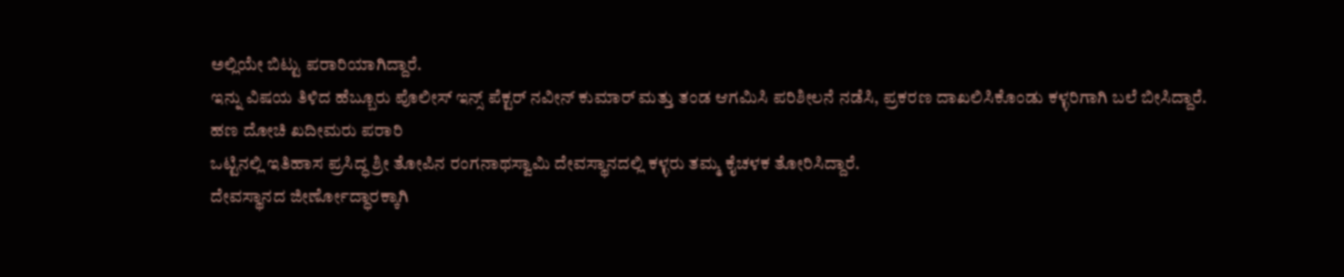ಅಲ್ಲಿಯೇ ಬಿಟ್ಟು ಪರಾರಿಯಾಗಿದ್ದಾರೆ.
ಇನ್ನು ವಿಷಯ ತಿಳಿದ ಹೆಬ್ಬೂರು ಪೊಲೀಸ್ ಇನ್ಸ್ ಪೆಕ್ಟರ್ ನವೀನ್ ಕುಮಾರ್ ಮತ್ತು ತಂಡ ಆಗಮಿಸಿ ಪರಿಶೀಲನೆ ನಡೆಸಿ, ಪ್ರಕರಣ ದಾಖಲಿಸಿಕೊಂಡು ಕಳ್ಳರಿಗಾಗಿ ಬಲೆ ಬೀಸಿದ್ದಾರೆ.
ಹಣ ದೋಚಿ ಖದೀಮರು ಪರಾರಿ
ಒಟ್ಟಿನಲ್ಲಿ ಇತಿಹಾಸ ಪ್ರಸಿದ್ಧ ಶ್ರೀ ತೋಪಿನ ರಂಗನಾಥಸ್ವಾಮಿ ದೇವಸ್ಥಾನದಲ್ಲಿ ಕಳ್ಳರು ತಮ್ಮ ಕೈಚಳಕ ತೋರಿಸಿದ್ದಾರೆ.
ದೇವಸ್ಥಾನದ ಜೀರ್ಣೋದ್ಧಾರಕ್ಕಾಗಿ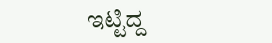ಇಟ್ಟಿದ್ದ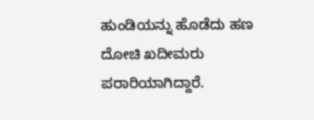ಹುಂಡಿಯನ್ನು ಹೊಡೆದು ಹಣ ದೋಚಿ ಖದೀಮರು ಪರಾರಿಯಾಗಿದ್ದಾರೆ.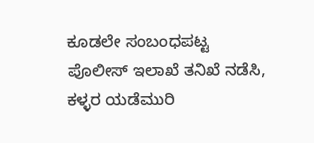ಕೂಡಲೇ ಸಂಬಂಧಪಟ್ಟ ಪೊಲೀಸ್ ಇಲಾಖೆ ತನಿಖೆ ನಡೆಸಿ, ಕಳ್ಳರ ಯಡೆಮುರಿ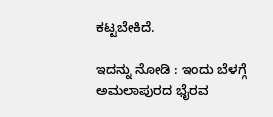ಕಟ್ಟಬೇಕಿದೆ.

ಇದನ್ನು ನೋಡಿ : ಇಂದು ಬೆಳಗ್ಗೆ ಅಮಲಾಪುರದ ಭೈರವ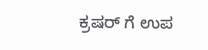ಕ್ರಷರ್ ಗೆ ಉಪ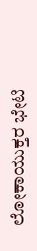ಲೋಕಾಯುಕ್ತರ ಭೇಟಿ